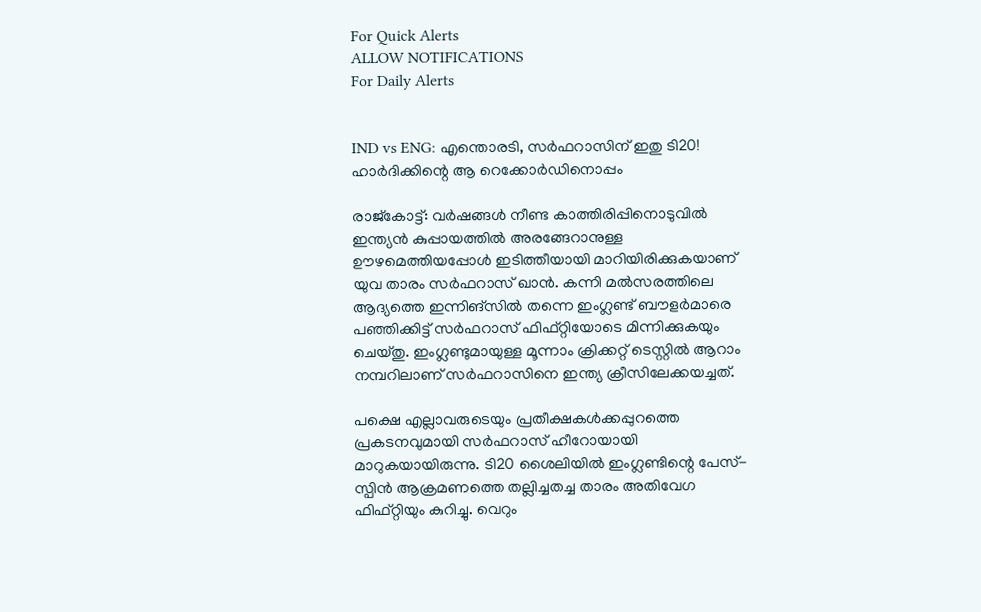For Quick Alerts
ALLOW NOTIFICATIONS
For Daily Alerts


IND vs ENG: എന്തൊരടി, സര്‍ഫറാസിന് ഇതു ടി20! ഹാര്‍ദിക്കിന്റെ ആ റെക്കോര്‍ഡിനൊപ്പം

രാജ്‌കോട്ട്: വര്‍ഷങ്ങള്‍ നീണ്ട കാത്തിരിപ്പിനൊടുവില്‍ ഇന്ത്യന്‍ കുപ്പായത്തില്‍ അരങ്ങേറാനുള്ള ഊഴമെത്തിയപ്പോള്‍ ഇടിത്തീയായി മാറിയിരിക്കുകയാണ് യുവ താരം സര്‍ഫറാസ് ഖാന്‍. കന്നി മല്‍സരത്തിലെ ആദ്യത്തെ ഇന്നിങ്‌സില്‍ തന്നെ ഇംഗ്ലണ്ട് ബൗളര്‍മാരെ പഞ്ഞിക്കിട്ട് സര്‍ഫറാസ് ഫിഫ്റ്റിയോടെ മിന്നിക്കുകയും ചെയ്തു. ഇംഗ്ലണ്ടുമായുള്ള മൂന്നാം ക്രിക്കറ്റ് ടെസ്റ്റില്‍ ആറാം നമ്പറിലാണ് സര്‍ഫറാസിനെ ഇന്ത്യ ക്രീസിലേക്കയച്ചത്.

പക്ഷെ എല്ലാവരുടെയും പ്രതീക്ഷകള്‍ക്കപ്പുറത്തെ പ്രകടനവുമായി സര്‍ഫറാസ് ഹീറോയായി മാറുകയായിരുന്നു. ടി20 ശൈലിയില്‍ ഇംഗ്ലണ്ടിന്റെ പേസ്- സ്പിന്‍ ആക്രമണത്തെ തല്ലിച്ചതച്ച താരം അതിവേഗ ഫിഫ്റ്റിയും കുറിച്ചു. വെറും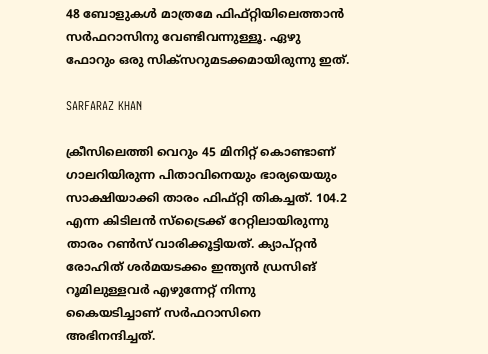48 ബോളുകള്‍ മാത്രമേ ഫിഫ്റ്റിയിലെത്താന്‍ സര്‍ഫറാസിനു വേണ്ടിവന്നുള്ളൂ. ഏഴു ഫോറും ഒരു സിക്‌സറുമടക്കമായിരുന്നു ഇത്.

SARFARAZ KHAN

ക്രീസിലെത്തി വെറും 45 മിനിറ്റ് കൊണ്ടാണ് ഗാലറിയിരുന്ന പിതാവിനെയും ഭാര്യയെയും സാക്ഷിയാക്കി താരം ഫിഫ്റ്റി തികച്ചത്. 104.2 എന്ന കിടിലന്‍ സ്‌ട്രൈക്ക് റേറ്റിലായിരുന്നു താരം റണ്‍സ് വാരിക്കൂട്ടിയത്. ക്യാപ്റ്റന്‍ രോഹിത് ശര്‍മയടക്കം ഇന്ത്യന്‍ ഡ്രസിങ് റൂമിലുള്ളവര്‍ എഴുന്നേറ്റ് നിന്നു കൈയടിച്ചാണ് സര്‍ഫറാസിനെ അഭിനന്ദിച്ചത്.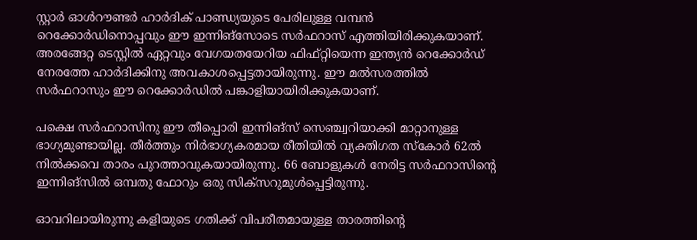സ്റ്റാര്‍ ഓള്‍റൗണ്ടര്‍ ഹാര്‍ദിക് പാണ്ഡ്യയുടെ പേരിലുള്ള വമ്പന്‍ റെക്കോര്‍ഡിനൊപ്പവും ഈ ഇന്നിങ്‌സോടെ സര്‍ഫറാസ് എത്തിയിരിക്കുകയാണ്. അരങ്ങേറ്റ ടെസ്റ്റില്‍ ഏറ്റവും വേഗയതയേറിയ ഫിഫ്റ്റിയെന്ന ഇന്ത്യന്‍ റെക്കോര്‍ഡ് നേരത്തേ ഹാര്‍ദിക്കിനു അവകാശപ്പെട്ടതായിരുന്നു. ഈ മല്‍സരത്തില്‍ സര്‍ഫറാസും ഈ റെക്കോര്‍ഡില്‍ പങ്കാളിയായിരിക്കുകയാണ്.

പക്ഷെ സര്‍ഫറാസിനു ഈ തീപ്പൊരി ഇന്നിങ്‌സ് സെഞ്ച്വറിയാക്കി മാറ്റാനുള്ള ഭാഗ്യമുണ്ടായില്ല. തീര്‍ത്തും നിര്‍ഭാഗ്യകരമായ രീതിയില്‍ വ്യക്തിഗത സ്‌കോര്‍ 62ല്‍ നില്‍ക്കവെ താരം പുറത്താവുകയായിരുന്നു. 66 ബോളുകള്‍ നേരിട്ട സര്‍ഫറാസിന്റെ ഇന്നിങ്‌സില്‍ ഒമ്പതു ഫോറും ഒരു സിക്‌സറുമുള്‍പ്പെട്ടിരുന്നു.

ഓവറിലായിരുന്നു കളിയുടെ ഗതിക്ക് വിപരീതമായുള്ള താരത്തിന്റെ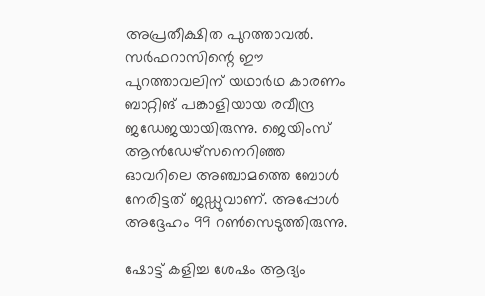അപ്രതീക്ഷിത പുറത്താവല്‍. സര്‍ഫറാസിന്റെ ഈ പുറത്താവലിന് യഥാര്‍ഥ കാരണം ബാറ്റിങ് പങ്കാളിയായ രവീന്ദ്ര ജഡേജയായിരുന്നു. ജെയിംസ് ആന്‍ഡേഴ്‌സനെറിഞ്ഞ ഓവറിലെ അഞ്ചാമത്തെ ബോള്‍ നേരിട്ടത് ജഡ്ഡുവാണ്. അപ്പോള്‍ അദ്ദേഹം 99 റണ്‍സെടുത്തിരുന്നു.

ഷോട്ട് കളിച്ച ശേഷം ആദ്യം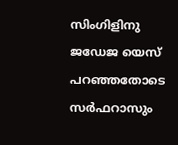സിംഗിളിനു ജഡേജ യെസ് പറഞ്ഞതോടെ സര്‍ഫറാസും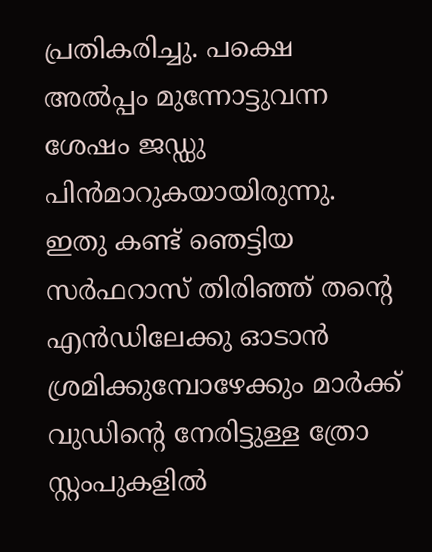പ്രതികരിച്ചു. പക്ഷെ അല്‍പ്പം മുന്നോട്ടുവന്ന ശേഷം ജഡ്ഡു പിന്‍മാറുകയായിരുന്നു. ഇതു കണ്ട് ഞെട്ടിയ സര്‍ഫറാസ് തിരിഞ്ഞ് തന്റെ എന്‍ഡിലേക്കു ഓടാന്‍ ശ്രമിക്കുമ്പോഴേക്കും മാര്‍ക്ക് വുഡിന്റെ നേരിട്ടുള്ള ത്രോ സ്റ്റംപുകളില്‍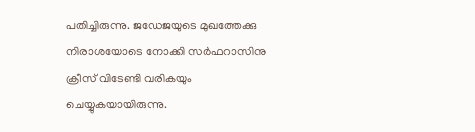പതിച്ചിരുന്നു. ജഡേജയുടെ മുഖത്തേക്കു നിരാശയോടെ നോക്കി സര്‍ഫറാസിനു ക്രീസ് വിടേണ്ടി വരികയും ചെയ്യുകയായിരുന്നു.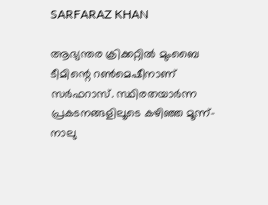SARFARAZ KHAN

ആഭ്യന്തര ക്രിക്കറ്റില്‍ മുംബൈ ടീമിന്റെ റണ്‍മെഷീനാണ് സര്‍ഫറാസ്. സ്ഥിരതയാര്‍ന്ന പ്രകടനങ്ങളിലൂടെ കഴിഞ്ഞ മൂന്ന്-നാലു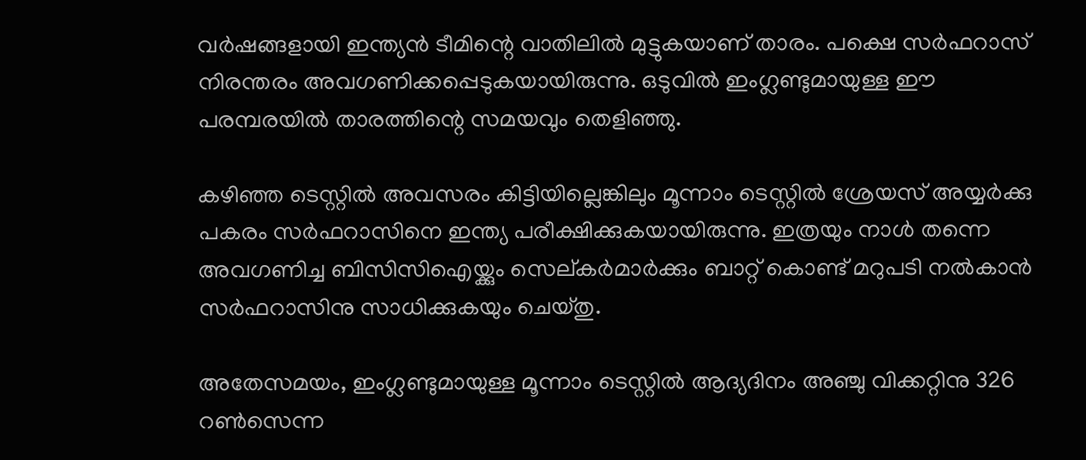വര്‍ഷങ്ങളായി ഇന്ത്യന്‍ ടീമിന്റെ വാതിലില്‍ മുട്ടുകയാണ് താരം. പക്ഷെ സര്‍ഫറാസ് നിരന്തരം അവഗണിക്കപ്പെടുകയായിരുന്നു. ഒടുവില്‍ ഇംഗ്ലണ്ടുമായുള്ള ഈ പരമ്പരയില്‍ താരത്തിന്റെ സമയവും തെളിഞ്ഞു.

കഴിഞ്ഞ ടെസ്റ്റില്‍ അവസരം കിട്ടിയില്ലെങ്കിലും മൂന്നാം ടെസ്റ്റില്‍ ശ്രേയസ് അയ്യര്‍ക്കു പകരം സര്‍ഫറാസിനെ ഇന്ത്യ പരീക്ഷിക്കുകയായിരുന്നു. ഇത്രയും നാള്‍ തന്നെ അവഗണിച്ച ബിസിസിഐയ്ക്കും സെല്കര്‍മാര്‍ക്കും ബാറ്റ് കൊണ്ട് മറുപടി നല്‍കാന്‍ സര്‍ഫറാസിനു സാധിക്കുകയും ചെയ്തു.

അതേസമയം, ഇംഗ്ലണ്ടുമായുള്ള മൂന്നാം ടെസ്റ്റില്‍ ആദ്യദിനം അഞ്ചു വിക്കറ്റിനു 326 റണ്‍സെന്ന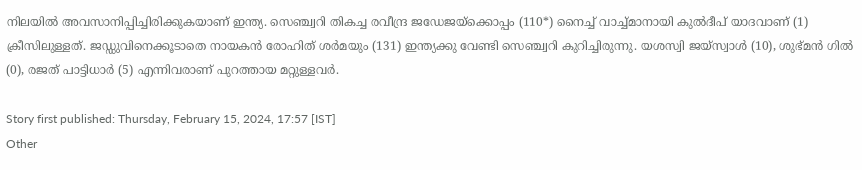നിലയില്‍ അവസാനിപ്പിച്ചിരിക്കുകയാണ് ഇന്ത്യ. സെഞ്ച്വറി തികച്ച രവീന്ദ്ര ജഡേജയ്‌ക്കൊപ്പം (110*) നൈച്ച് വാച്ച്മാനായി കുല്‍ദീപ് യാദവാണ് (1) ക്രീസിലുള്ളത്. ജഡ്ഡുവിനെക്കൂടാതെ നായകന്‍ രോഹിത് ശര്‍മയും (131) ഇന്ത്യക്കു വേണ്ടി സെഞ്ച്വറി കുറിച്ചിരുന്നു. യശസ്വി ജയ്‌സ്വാള്‍ (10), ശുഭ്മന്‍ ഗില്‍ (0), രജത് പാട്ടിധാര്‍ (5) എന്നിവരാണ് പുറത്തായ മറ്റുള്ളവര്‍.

Story first published: Thursday, February 15, 2024, 17:57 [IST]
Other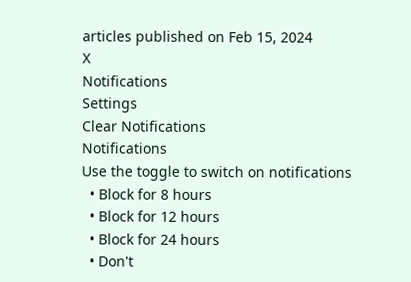articles published on Feb 15, 2024
X
Notifications
Settings
Clear Notifications
Notifications
Use the toggle to switch on notifications
  • Block for 8 hours
  • Block for 12 hours
  • Block for 24 hours
  • Don't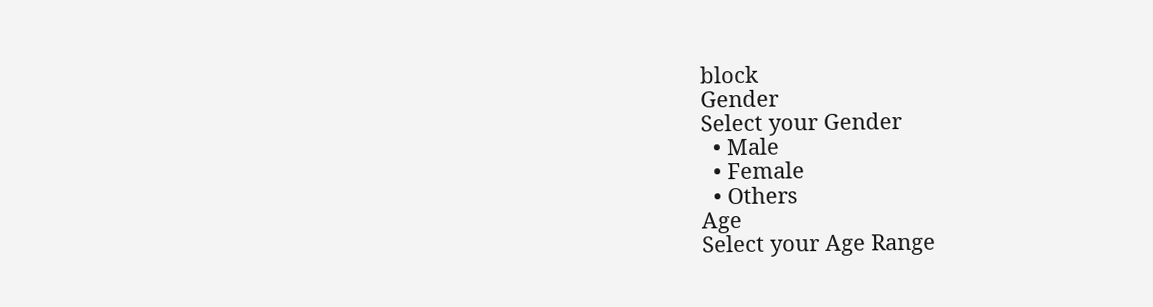block
Gender
Select your Gender
  • Male
  • Female
  • Others
Age
Select your Age Range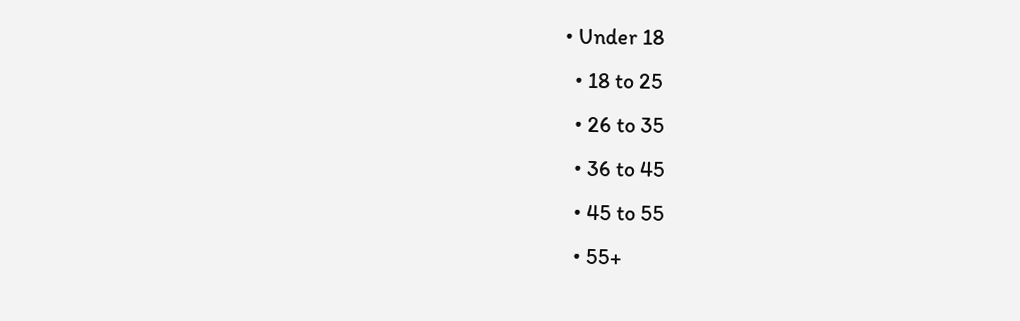• Under 18
  • 18 to 25
  • 26 to 35
  • 36 to 45
  • 45 to 55
  • 55+